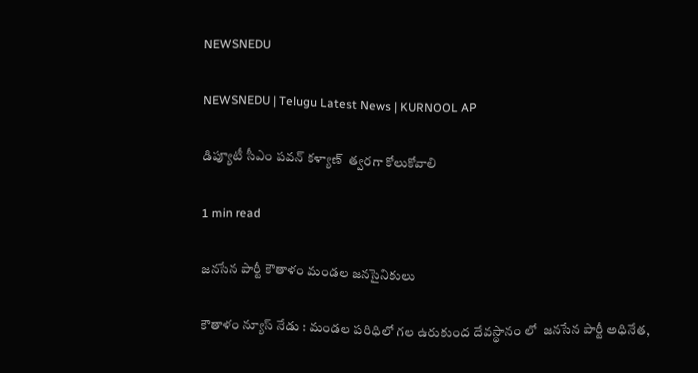NEWSNEDU

NEWSNEDU | Telugu Latest News | KURNOOL AP

డిప్యూటీ సీఎం పవన్ కళ్యాణ్  త్వరగా కోలుకోవాలి

1 min read

జనసేన పార్టీ కౌతాళం మండల జనసైనికులు

కౌతాళం న్యూస్ నేడు : మండల పరిధిలో గల ఉరుకుంద దేవస్థానం లో  జనసేన పార్టీ అధినేత,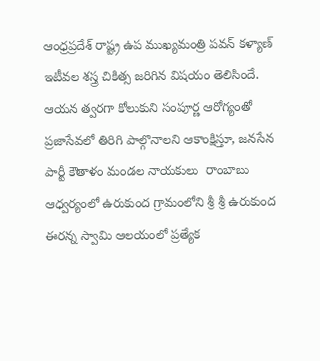ఆంధ్రప్రదేశ్ రాష్ట్ర ఉప ముఖ్యమంత్రి పవన్ కళ్యాణ్ ఇటీవల శస్త్ర చికిత్స జరిగిన విషయం తెలిసిందే. ఆయన త్వరగా కోలుకుని సంపూర్ణ ఆరోగ్యంతో ప్రజాసేవలో తిరిగి పాల్గొనాలని ఆకాంక్షిస్తూ, జనసేన పార్టీ కౌతాళం మండల నాయకులు  రాంబాబు ఆధ్వర్యంలో ఉరుకుంద గ్రామంలోని శ్రీ శ్రీ ఉరుకుంద ఈరన్న స్వామి ఆలయంలో ప్రత్యేక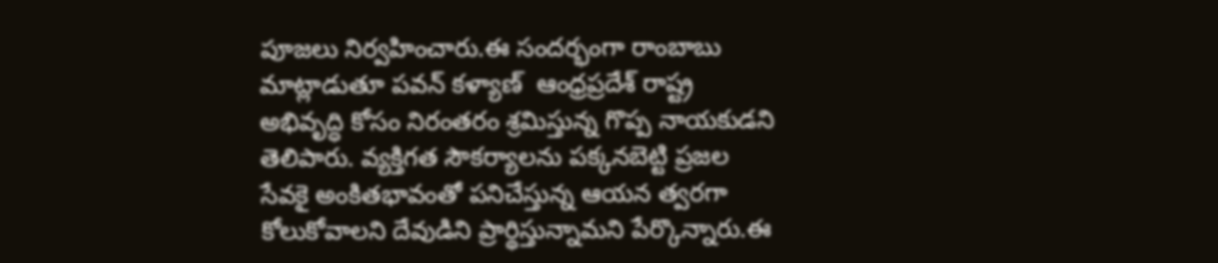పూజలు నిర్వహించారు.ఈ సందర్భంగా రాంబాబు మాట్లాడుతూ పవన్ కళ్యాణ్  ఆంధ్రప్రదేశ్ రాష్ట్ర అభివృద్ధి కోసం నిరంతరం శ్రమిస్తున్న గొప్ప నాయకుడని  తెలిపారు. వ్యక్తిగత సౌకర్యాలను పక్కనబెట్టి ప్రజల సేవకై అంకితభావంతో పనిచేస్తున్న ఆయన త్వరగా కోలుకోవాలని దేవుడిని ప్రార్థిస్తున్నామని పేర్కొన్నారు.ఈ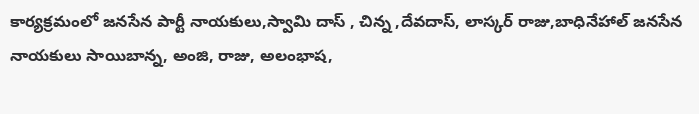కార్యక్రమంలో జనసేన పార్టీ నాయకులు,స్వామి దాస్ , చిన్న ,దేవదాస్, లాస్కర్ రాజు,బాధినేహాల్ జనసేన నాయకులు సాయిబాన్న, అంజి, రాజు, అలంభాష,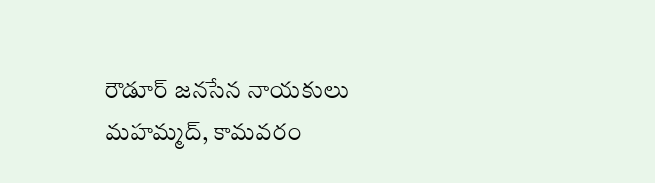రౌడూర్ జనసేన నాయకులు మహమ్మద్, కామవరం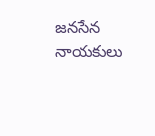జనసేన నాయకులు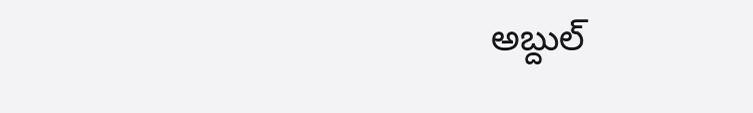అబ్దుల్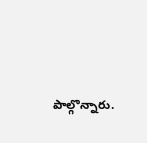పాల్గొన్నారు.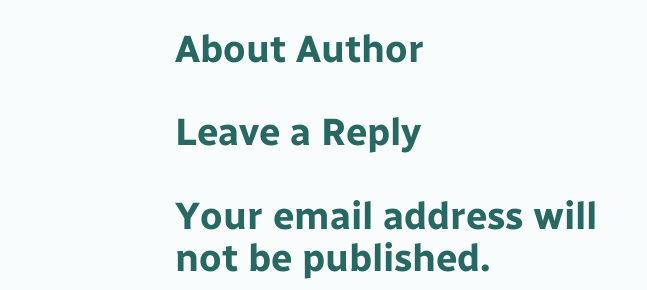About Author

Leave a Reply

Your email address will not be published.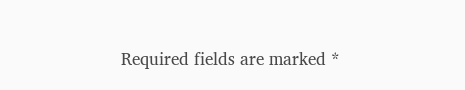Required fields are marked *